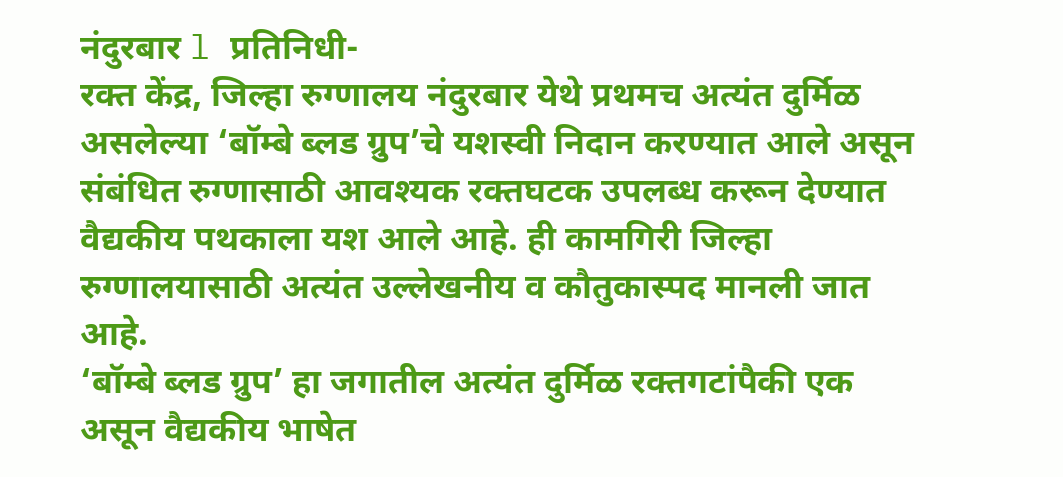नंदुरबार l प्रतिनिधी-
रक्त केंद्र, जिल्हा रुग्णालय नंदुरबार येथे प्रथमच अत्यंत दुर्मिळ असलेल्या ‘बॉम्बे ब्लड ग्रुप’चे यशस्वी निदान करण्यात आले असून संबंधित रुग्णासाठी आवश्यक रक्तघटक उपलब्ध करून देण्यात वैद्यकीय पथकाला यश आले आहे. ही कामगिरी जिल्हा रुग्णालयासाठी अत्यंत उल्लेखनीय व कौतुकास्पद मानली जात आहे.
‘बॉम्बे ब्लड ग्रुप’ हा जगातील अत्यंत दुर्मिळ रक्तगटांपैकी एक असून वैद्यकीय भाषेत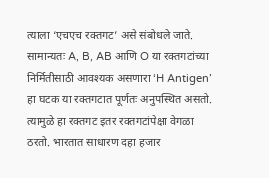त्याला ‘एचएच रक्तगट’ असे संबोधले जाते. सामान्यतः A, B, AB आणि O या रक्तगटांच्या निर्मितीसाठी आवश्यक असणारा ‘H Antigen’ हा घटक या रक्तगटात पूर्णतः अनुपस्थित असतो. त्यामुळे हा रक्तगट इतर रक्तगटांपेक्षा वेगळा ठरतो. भारतात साधारण दहा हजार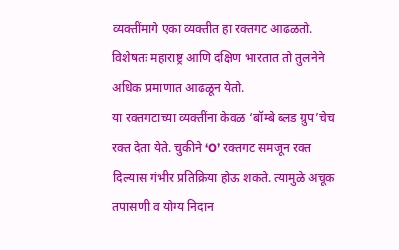व्यक्तींमागे एका व्यक्तीत हा रक्तगट आढळतो. विशेषतः महाराष्ट्र आणि दक्षिण भारतात तो तुलनेने अधिक प्रमाणात आढळून येतो.
या रक्तगटाच्या व्यक्तींना केवळ ‘बॉम्बे ब्लड ग्रुप’चेच रक्त देता येते. चुकीने ‘O’ रक्तगट समजून रक्त दिल्यास गंभीर प्रतिक्रिया होऊ शकते. त्यामुळे अचूक तपासणी व योग्य निदान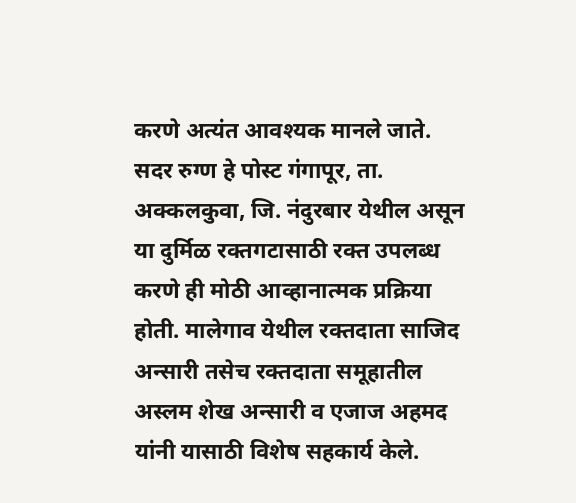करणे अत्यंत आवश्यक मानले जाते.
सदर रुग्ण हे पोस्ट गंगापूर, ता. अक्कलकुवा, जि. नंदुरबार येथील असून या दुर्मिळ रक्तगटासाठी रक्त उपलब्ध करणे ही मोठी आव्हानात्मक प्रक्रिया होती. मालेगाव येथील रक्तदाता साजिद अन्सारी तसेच रक्तदाता समूहातील अस्लम शेख अन्सारी व एजाज अहमद यांनी यासाठी विशेष सहकार्य केले.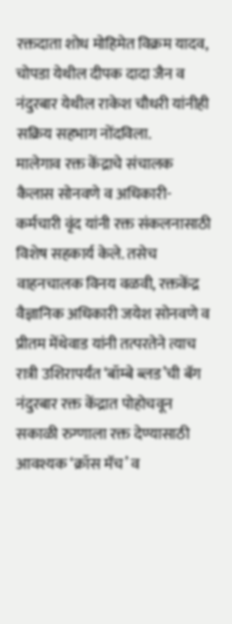रक्तदाता शोध मोहिमेत विक्रम यादव, चोपडा येथील दीपक दादा जैन व नंदुरबार येथील राकेश चौधरी यांनीही सक्रिय सहभाग नोंदविला.
मालेगाव रक्त केंद्राचे संचालक कैलास सोनवणे व अधिकारी-कर्मचारी वृंद यांनी रक्त संकलनासाठी विशेष सहकार्य केले. तसेच वाहनचालक विनय वळवी, रक्तकेंद्र वैज्ञानिक अधिकारी जयेश सोनवणे व प्रीतम मेंथेवाड यांनी तत्परतेने त्याच रात्री उशिरापर्यंत ‘बॉम्बे ब्लड’ची बॅग नंदुरबार रक्त केंद्रात पोहोचवून सकाळी रुग्णाला रक्त देण्यासाठी आवश्यक ‘क्रॉस मॅच’ व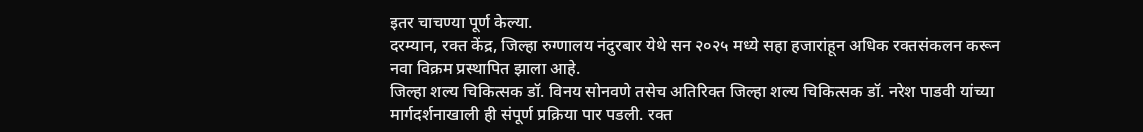इतर चाचण्या पूर्ण केल्या.
दरम्यान, रक्त केंद्र, जिल्हा रुग्णालय नंदुरबार येथे सन २०२५ मध्ये सहा हजारांहून अधिक रक्तसंकलन करून नवा विक्रम प्रस्थापित झाला आहे.
जिल्हा शल्य चिकित्सक डॉ. विनय सोनवणे तसेच अतिरिक्त जिल्हा शल्य चिकित्सक डॉ. नरेश पाडवी यांच्या मार्गदर्शनाखाली ही संपूर्ण प्रक्रिया पार पडली. रक्त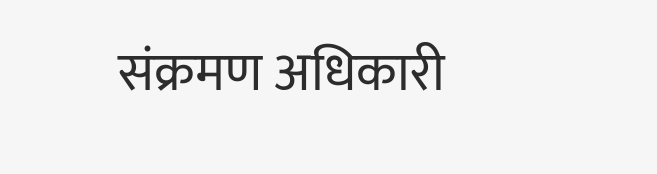संक्रमण अधिकारी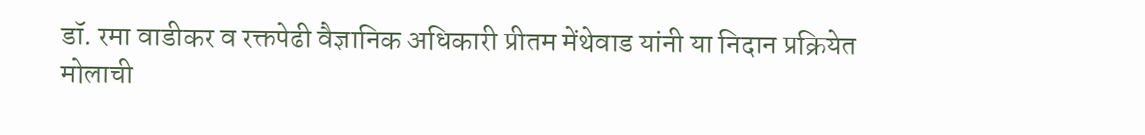डॉ. रमा वाडीकर व रक्तपेढी वैज्ञानिक अधिकारी प्रीतम मेंथेवाड यांनी या निदान प्रक्रियेत मोलाची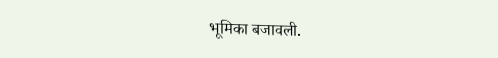भूमिका बजावली.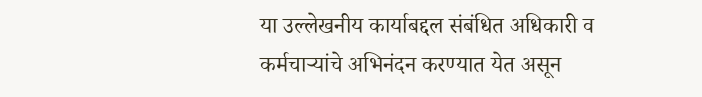या उल्लेखनीय कार्याबद्दल संबंधित अधिकारी व कर्मचाऱ्यांचे अभिनंदन करण्यात येत असून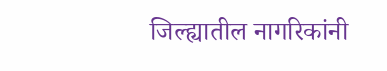जिल्ह्यातील नागरिकांनी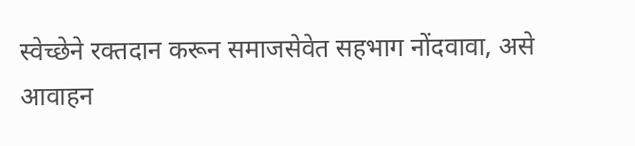स्वेच्छेने रक्तदान करून समाजसेवेत सहभाग नोंदवावा, असे आवाहन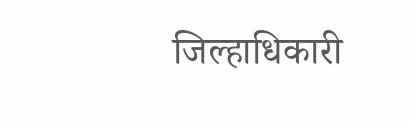जिल्हाधिकारी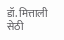डॉ. मित्ताली सेठी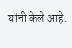यांनी केले आहे.